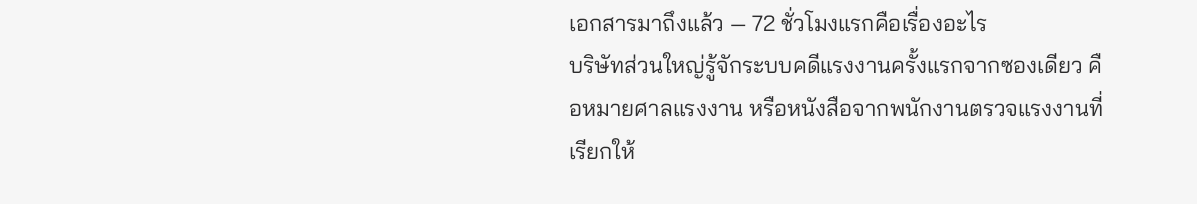เอกสารมาถึงแล้ว — 72 ชั่วโมงแรกคือเรื่องอะไร
บริษัทส่วนใหญ่รู้จักระบบคดีแรงงานครั้งแรกจากซองเดียว คือหมายศาลแรงงาน หรือหนังสือจากพนักงานตรวจแรงงานที่เรียกให้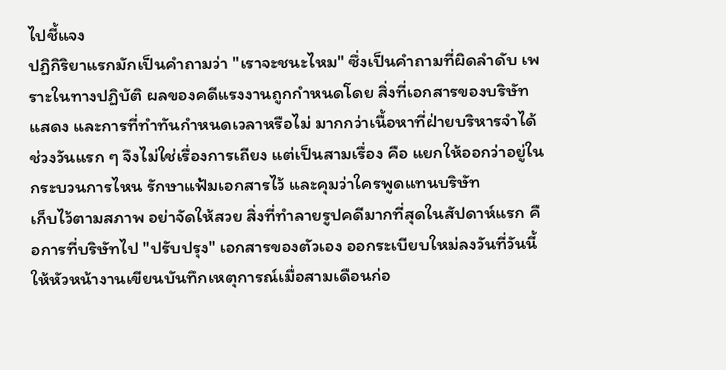ไปชี้แจง
ปฏิกิริยาแรกมักเป็นคำถามว่า "เราจะชนะไหม" ซึ่งเป็นคำถามที่ผิดลำดับ เพราะในทางปฏิบัติ ผลของคดีแรงงานถูกกำหนดโดย สิ่งที่เอกสารของบริษัทแสดง และการที่ทำทันกำหนดเวลาหรือไม่ มากกว่าเนื้อหาที่ฝ่ายบริหารจำได้
ช่วงวันแรก ๆ จึงไม่ใช่เรื่องการเถียง แต่เป็นสามเรื่อง คือ แยกให้ออกว่าอยู่ในกระบวนการไหน รักษาแฟ้มเอกสารไว้ และคุมว่าใครพูดแทนบริษัท
เก็บไว้ตามสภาพ อย่าจัดให้สวย สิ่งที่ทำลายรูปคดีมากที่สุดในสัปดาห์แรก คือการที่บริษัทไป "ปรับปรุง" เอกสารของตัวเอง ออกระเบียบใหม่ลงวันที่วันนี้ ให้หัวหน้างานเขียนบันทึกเหตุการณ์เมื่อสามเดือนก่อ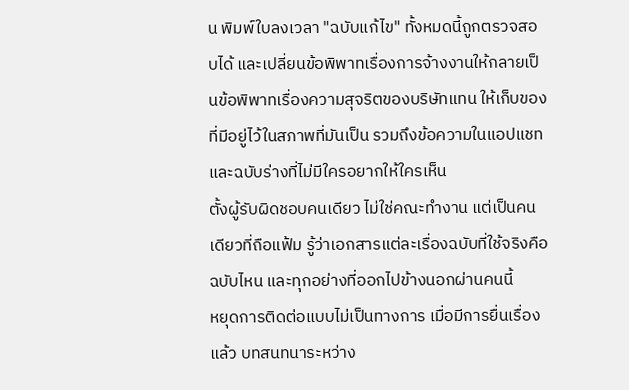น พิมพ์ใบลงเวลา "ฉบับแก้ไข" ทั้งหมดนี้ถูกตรวจสอบได้ และเปลี่ยนข้อพิพาทเรื่องการจ้างงานให้กลายเป็นข้อพิพาทเรื่องความสุจริตของบริษัทแทน ให้เก็บของที่มีอยู่ไว้ในสภาพที่มันเป็น รวมถึงข้อความในแอปแชทและฉบับร่างที่ไม่มีใครอยากให้ใครเห็น
ตั้งผู้รับผิดชอบคนเดียว ไม่ใช่คณะทำงาน แต่เป็นคนเดียวที่ถือแฟ้ม รู้ว่าเอกสารแต่ละเรื่องฉบับที่ใช้จริงคือฉบับไหน และทุกอย่างที่ออกไปข้างนอกผ่านคนนี้
หยุดการติดต่อแบบไม่เป็นทางการ เมื่อมีการยื่นเรื่องแล้ว บทสนทนาระหว่าง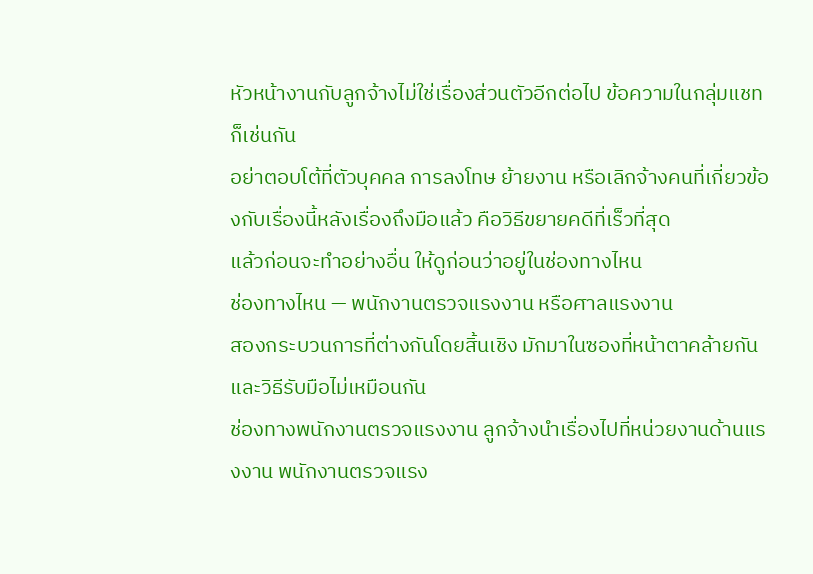หัวหน้างานกับลูกจ้างไม่ใช่เรื่องส่วนตัวอีกต่อไป ข้อความในกลุ่มแชทก็เช่นกัน
อย่าตอบโต้ที่ตัวบุคคล การลงโทษ ย้ายงาน หรือเลิกจ้างคนที่เกี่ยวข้องกับเรื่องนี้หลังเรื่องถึงมือแล้ว คือวิธีขยายคดีที่เร็วที่สุด
แล้วก่อนจะทำอย่างอื่น ให้ดูก่อนว่าอยู่ในช่องทางไหน
ช่องทางไหน — พนักงานตรวจแรงงาน หรือศาลแรงงาน
สองกระบวนการที่ต่างกันโดยสิ้นเชิง มักมาในซองที่หน้าตาคล้ายกัน และวิธีรับมือไม่เหมือนกัน
ช่องทางพนักงานตรวจแรงงาน ลูกจ้างนำเรื่องไปที่หน่วยงานด้านแรงงาน พนักงานตรวจแรง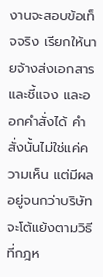งานจะสอบข้อเท็จจริง เรียกให้นายจ้างส่งเอกสารและชี้แจง และออกคำสั่งได้ คำสั่งนั้นไม่ใช่แค่ความเห็น แต่มีผลอยู่จนกว่าบริษัทจะโต้แย้งตามวิธีที่กฎห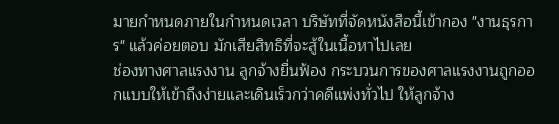มายกำหนดภายในกำหนดเวลา บริษัทที่จัดหนังสือนี้เข้ากอง "งานธุรการ" แล้วค่อยตอบ มักเสียสิทธิที่จะสู้ในเนื้อหาไปเลย
ช่องทางศาลแรงงาน ลูกจ้างยื่นฟ้อง กระบวนการของศาลแรงงานถูกออกแบบให้เข้าถึงง่ายและเดินเร็วกว่าคดีแพ่งทั่วไป ให้ลูกจ้าง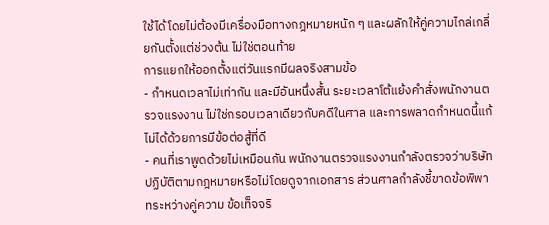ใช้ได้โดยไม่ต้องมีเครื่องมือทางกฎหมายหนัก ๆ และผลักให้คู่ความไกล่เกลี่ยกันตั้งแต่ช่วงต้น ไม่ใช่ตอนท้าย
การแยกให้ออกตั้งแต่วันแรกมีผลจริงสามข้อ
- กำหนดเวลาไม่เท่ากัน และมีอันหนึ่งสั้น ระยะเวลาโต้แย้งคำสั่งพนักงานตรวจแรงงาน ไม่ใช่กรอบเวลาเดียวกับคดีในศาล และการพลาดกำหนดนี้แก้ไม่ได้ด้วยการมีข้อต่อสู้ที่ดี
- คนที่เราพูดด้วยไม่เหมือนกัน พนักงานตรวจแรงงานกำลังตรวจว่าบริษัทปฏิบัติตามกฎหมายหรือไม่โดยดูจากเอกสาร ส่วนศาลกำลังชี้ขาดข้อพิพาทระหว่างคู่ความ ข้อเท็จจริ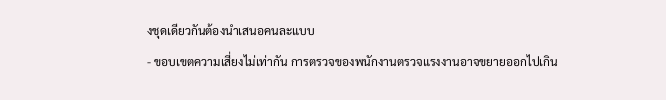งชุดเดียวกันต้องนำเสนอคนละแบบ
- ขอบเขตความเสี่ยงไม่เท่ากัน การตรวจของพนักงานตรวจแรงงานอาจขยายออกไปเกิน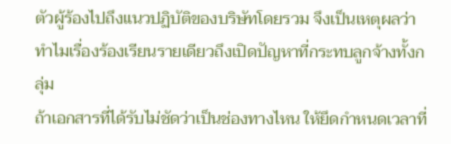ตัวผู้ร้องไปถึงแนวปฏิบัติของบริษัทโดยรวม จึงเป็นเหตุผลว่าทำไมเรื่องร้องเรียนรายเดียวถึงเปิดปัญหาที่กระทบลูกจ้างทั้งกลุ่ม
ถ้าเอกสารที่ได้รับไม่ชัดว่าเป็นช่องทางไหน ให้ยึดกำหนดเวลาที่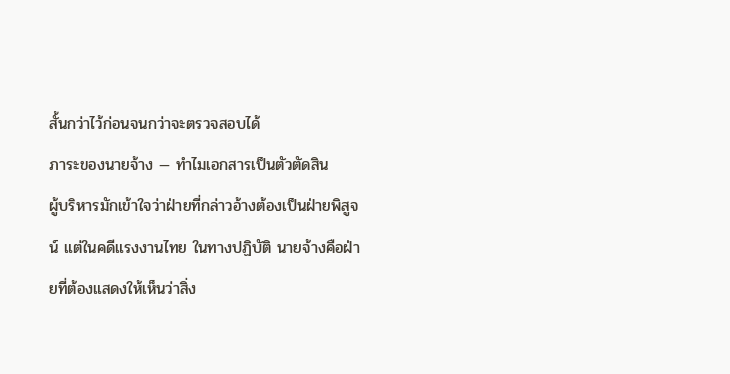สั้นกว่าไว้ก่อนจนกว่าจะตรวจสอบได้
ภาระของนายจ้าง — ทำไมเอกสารเป็นตัวตัดสิน
ผู้บริหารมักเข้าใจว่าฝ่ายที่กล่าวอ้างต้องเป็นฝ่ายพิสูจน์ แต่ในคดีแรงงานไทย ในทางปฏิบัติ นายจ้างคือฝ่ายที่ต้องแสดงให้เห็นว่าสิ่ง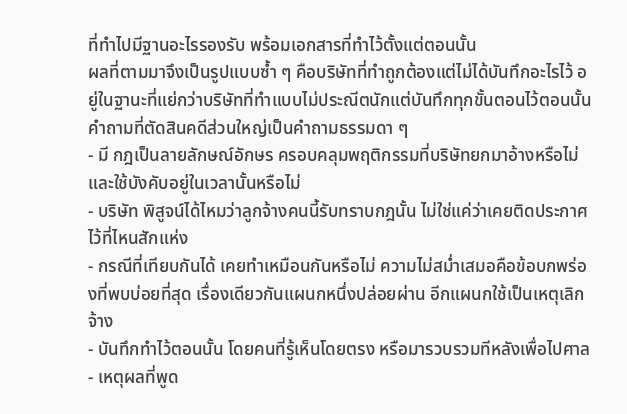ที่ทำไปมีฐานอะไรรองรับ พร้อมเอกสารที่ทำไว้ตั้งแต่ตอนนั้น
ผลที่ตามมาจึงเป็นรูปแบบซ้ำ ๆ คือบริษัทที่ทำถูกต้องแต่ไม่ได้บันทึกอะไรไว้ อยู่ในฐานะที่แย่กว่าบริษัทที่ทำแบบไม่ประณีตนักแต่บันทึกทุกขั้นตอนไว้ตอนนั้น
คำถามที่ตัดสินคดีส่วนใหญ่เป็นคำถามธรรมดา ๆ
- มี กฎเป็นลายลักษณ์อักษร ครอบคลุมพฤติกรรมที่บริษัทยกมาอ้างหรือไม่ และใช้บังคับอยู่ในเวลานั้นหรือไม่
- บริษัท พิสูจน์ได้ไหมว่าลูกจ้างคนนี้รับทราบกฎนั้น ไม่ใช่แค่ว่าเคยติดประกาศไว้ที่ไหนสักแห่ง
- กรณีที่เทียบกันได้ เคยทำเหมือนกันหรือไม่ ความไม่สม่ำเสมอคือข้อบกพร่องที่พบบ่อยที่สุด เรื่องเดียวกันแผนกหนึ่งปล่อยผ่าน อีกแผนกใช้เป็นเหตุเลิกจ้าง
- บันทึกทำไว้ตอนนั้น โดยคนที่รู้เห็นโดยตรง หรือมารวบรวมทีหลังเพื่อไปศาล
- เหตุผลที่พูด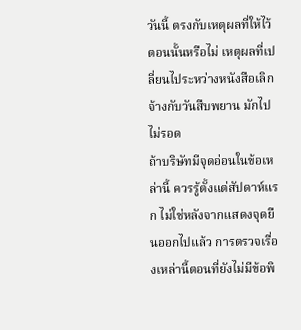วันนี้ ตรงกับเหตุผลที่ให้ไว้ตอนนั้นหรือไม่ เหตุผลที่เปลี่ยนไประหว่างหนังสือเลิกจ้างกับวันสืบพยาน มักไปไม่รอด
ถ้าบริษัทมีจุดอ่อนในข้อเหล่านี้ ควรรู้ตั้งแต่สัปดาห์แรก ไม่ใช่หลังจากแสดงจุดยืนออกไปแล้ว การตรวจเรื่องเหล่านี้ตอนที่ยังไม่มีข้อพิ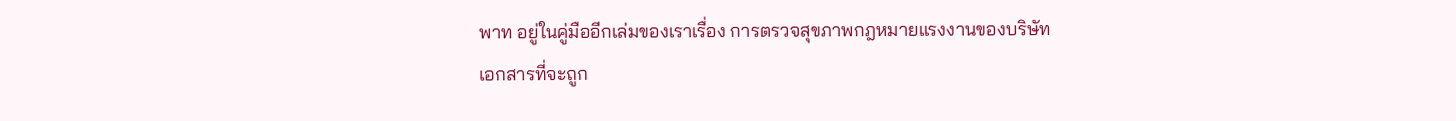พาท อยู่ในคู่มืออีกเล่มของเราเรื่อง การตรวจสุขภาพกฎหมายแรงงานของบริษัท
เอกสารที่จะถูก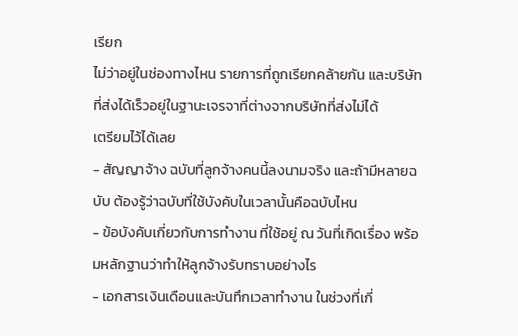เรียก
ไม่ว่าอยู่ในช่องทางไหน รายการที่ถูกเรียกคล้ายกัน และบริษัทที่ส่งได้เร็วอยู่ในฐานะเจรจาที่ต่างจากบริษัทที่ส่งไม่ได้
เตรียมไว้ได้เลย
- สัญญาจ้าง ฉบับที่ลูกจ้างคนนี้ลงนามจริง และถ้ามีหลายฉบับ ต้องรู้ว่าฉบับที่ใช้บังคับในเวลานั้นคือฉบับไหน
- ข้อบังคับเกี่ยวกับการทำงาน ที่ใช้อยู่ ณ วันที่เกิดเรื่อง พร้อมหลักฐานว่าทำให้ลูกจ้างรับทราบอย่างไร
- เอกสารเงินเดือนและบันทึกเวลาทำงาน ในช่วงที่เกี่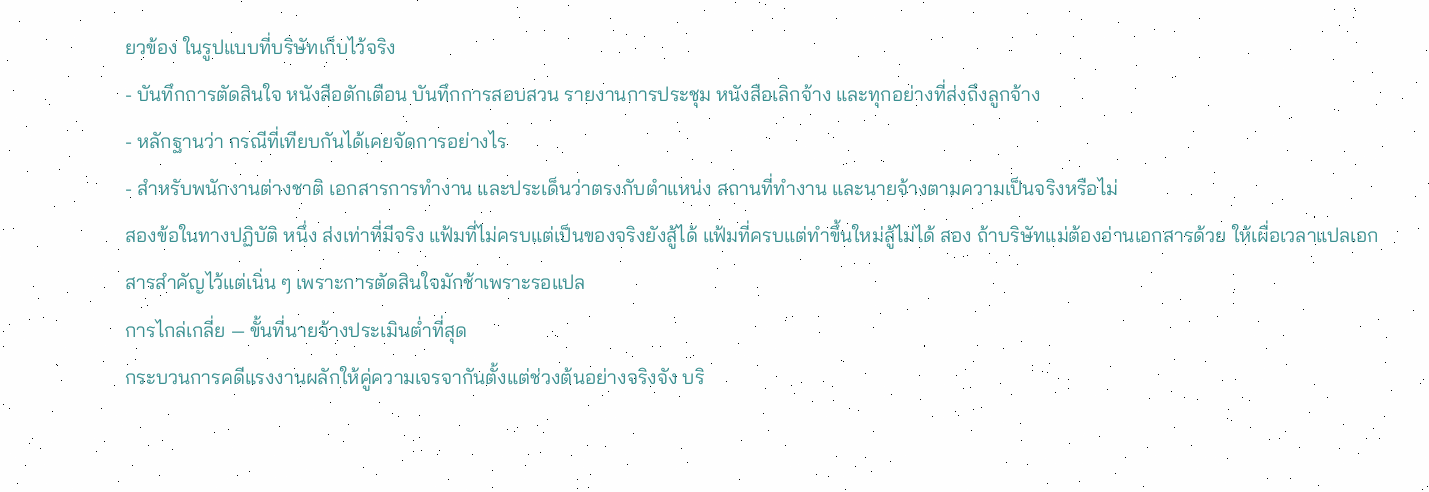ยวข้อง ในรูปแบบที่บริษัทเก็บไว้จริง
- บันทึกการตัดสินใจ หนังสือตักเตือน บันทึกการสอบสวน รายงานการประชุม หนังสือเลิกจ้าง และทุกอย่างที่ส่งถึงลูกจ้าง
- หลักฐานว่า กรณีที่เทียบกันได้เคยจัดการอย่างไร
- สำหรับพนักงานต่างชาติ เอกสารการทำงาน และประเด็นว่าตรงกับตำแหน่ง สถานที่ทำงาน และนายจ้างตามความเป็นจริงหรือไม่
สองข้อในทางปฏิบัติ หนึ่ง ส่งเท่าที่มีจริง แฟ้มที่ไม่ครบแต่เป็นของจริงยังสู้ได้ แฟ้มที่ครบแต่ทำขึ้นใหม่สู้ไม่ได้ สอง ถ้าบริษัทแม่ต้องอ่านเอกสารด้วย ให้เผื่อเวลาแปลเอกสารสำคัญไว้แต่เนิ่น ๆ เพราะการตัดสินใจมักช้าเพราะรอแปล
การไกล่เกลี่ย — ขั้นที่นายจ้างประเมินต่ำที่สุด
กระบวนการคดีแรงงานผลักให้คู่ความเจรจากันตั้งแต่ช่วงต้นอย่างจริงจัง บริ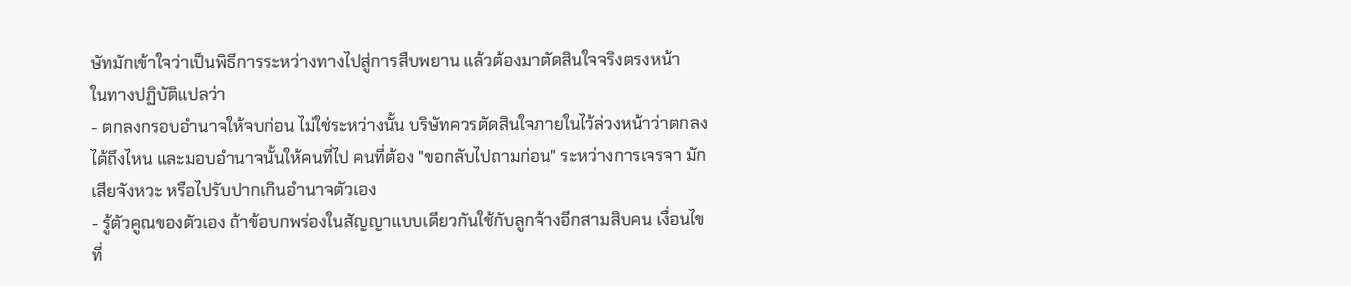ษัทมักเข้าใจว่าเป็นพิธีการระหว่างทางไปสู่การสืบพยาน แล้วต้องมาตัดสินใจจริงตรงหน้า
ในทางปฏิบัติแปลว่า
- ตกลงกรอบอำนาจให้จบก่อน ไม่ใช่ระหว่างนั้น บริษัทควรตัดสินใจภายในไว้ล่วงหน้าว่าตกลงได้ถึงไหน และมอบอำนาจนั้นให้คนที่ไป คนที่ต้อง "ขอกลับไปถามก่อน" ระหว่างการเจรจา มักเสียจังหวะ หรือไปรับปากเกินอำนาจตัวเอง
- รู้ตัวคูณของตัวเอง ถ้าข้อบกพร่องในสัญญาแบบเดียวกันใช้กับลูกจ้างอีกสามสิบคน เงื่อนไขที่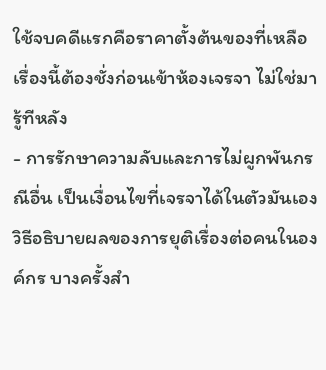ใช้จบคดีแรกคือราคาตั้งต้นของที่เหลือ เรื่องนี้ต้องชั่งก่อนเข้าห้องเจรจา ไม่ใช่มารู้ทีหลัง
- การรักษาความลับและการไม่ผูกพันกรณีอื่น เป็นเงื่อนไขที่เจรจาได้ในตัวมันเอง วิธีอธิบายผลของการยุติเรื่องต่อคนในองค์กร บางครั้งสำ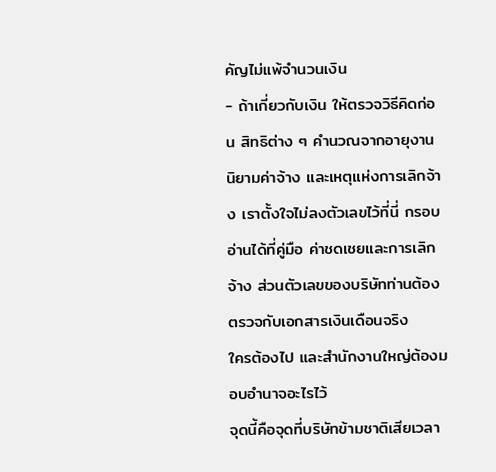คัญไม่แพ้จำนวนเงิน
- ถ้าเกี่ยวกับเงิน ให้ตรวจวิธีคิดก่อน สิทธิต่าง ๆ คำนวณจากอายุงาน นิยามค่าจ้าง และเหตุแห่งการเลิกจ้าง เราตั้งใจไม่ลงตัวเลขไว้ที่นี่ กรอบอ่านได้ที่คู่มือ ค่าชดเชยและการเลิกจ้าง ส่วนตัวเลขของบริษัทท่านต้องตรวจกับเอกสารเงินเดือนจริง
ใครต้องไป และสำนักงานใหญ่ต้องมอบอำนาจอะไรไว้
จุดนี้คือจุดที่บริษัทข้ามชาติเสียเวลา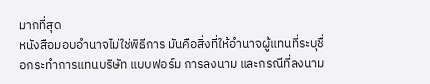มากที่สุด
หนังสือมอบอำนาจไม่ใช่พิธีการ มันคือสิ่งที่ให้อำนาจผู้แทนที่ระบุชื่อกระทำการแทนบริษัท แบบฟอร์ม การลงนาม และกรณีที่ลงนาม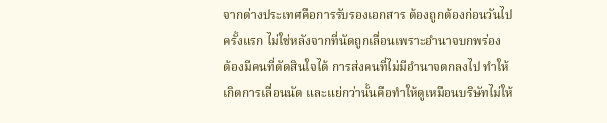จากต่างประเทศคือการรับรองเอกสาร ต้องถูกต้องก่อนวันไปครั้งแรก ไม่ใช่หลังจากที่นัดถูกเลื่อนเพราะอำนาจบกพร่อง
ต้องมีคนที่ตัดสินใจได้ การส่งคนที่ไม่มีอำนาจตกลงไป ทำให้เกิดการเลื่อนนัด และแย่กว่านั้นคือทำให้ดูเหมือนบริษัทไม่ให้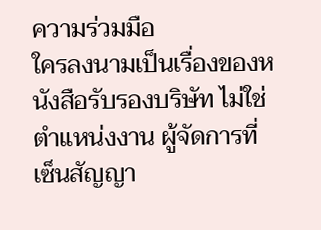ความร่วมมือ
ใครลงนามเป็นเรื่องของหนังสือรับรองบริษัท ไม่ใช่ตำแหน่งงาน ผู้จัดการที่เซ็นสัญญา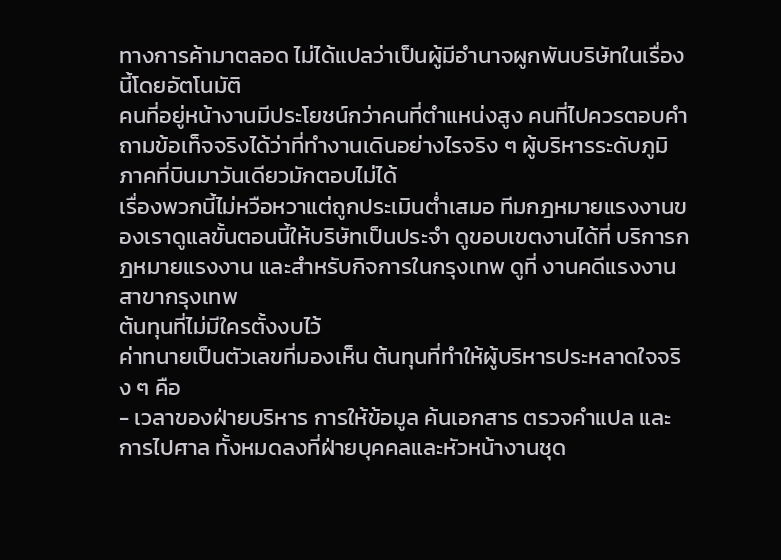ทางการค้ามาตลอด ไม่ได้แปลว่าเป็นผู้มีอำนาจผูกพันบริษัทในเรื่องนี้โดยอัตโนมัติ
คนที่อยู่หน้างานมีประโยชน์กว่าคนที่ตำแหน่งสูง คนที่ไปควรตอบคำถามข้อเท็จจริงได้ว่าที่ทำงานเดินอย่างไรจริง ๆ ผู้บริหารระดับภูมิภาคที่บินมาวันเดียวมักตอบไม่ได้
เรื่องพวกนี้ไม่หวือหวาแต่ถูกประเมินต่ำเสมอ ทีมกฎหมายแรงงานของเราดูแลขั้นตอนนี้ให้บริษัทเป็นประจำ ดูขอบเขตงานได้ที่ บริการกฎหมายแรงงาน และสำหรับกิจการในกรุงเทพ ดูที่ งานคดีแรงงานสาขากรุงเทพ
ต้นทุนที่ไม่มีใครตั้งงบไว้
ค่าทนายเป็นตัวเลขที่มองเห็น ต้นทุนที่ทำให้ผู้บริหารประหลาดใจจริง ๆ คือ
- เวลาของฝ่ายบริหาร การให้ข้อมูล ค้นเอกสาร ตรวจคำแปล และการไปศาล ทั้งหมดลงที่ฝ่ายบุคคลและหัวหน้างานชุด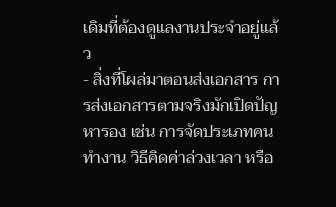เดิมที่ต้องดูแลงานประจำอยู่แล้ว
- สิ่งที่โผล่มาตอนส่งเอกสาร การส่งเอกสารตามจริงมักเปิดปัญหารอง เช่น การจัดประเภทคนทำงาน วิธีคิดค่าล่วงเวลา หรือ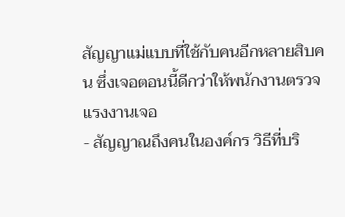สัญญาแม่แบบที่ใช้กับคนอีกหลายสิบคน ซึ่งเจอตอนนี้ดีกว่าให้พนักงานตรวจแรงงานเจอ
- สัญญาณถึงคนในองค์กร วิธีที่บริ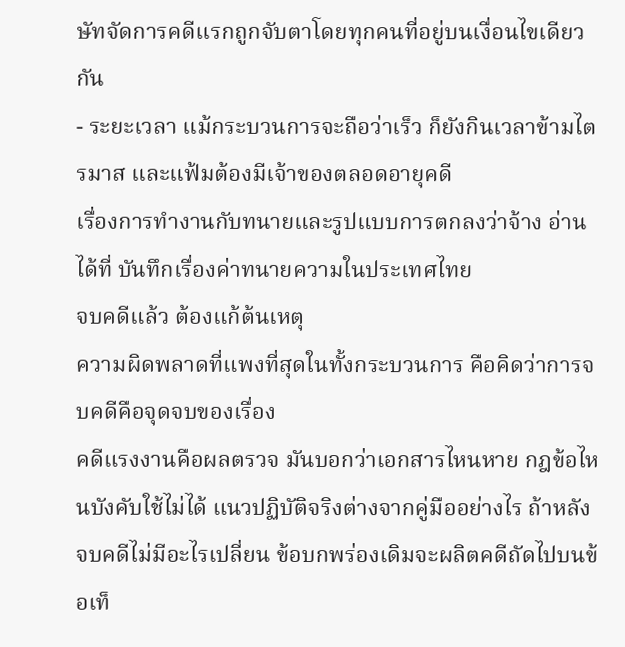ษัทจัดการคดีแรกถูกจับตาโดยทุกคนที่อยู่บนเงื่อนไขเดียวกัน
- ระยะเวลา แม้กระบวนการจะถือว่าเร็ว ก็ยังกินเวลาข้ามไตรมาส และแฟ้มต้องมีเจ้าของตลอดอายุคดี
เรื่องการทำงานกับทนายและรูปแบบการตกลงว่าจ้าง อ่านได้ที่ บันทึกเรื่องค่าทนายความในประเทศไทย
จบคดีแล้ว ต้องแก้ต้นเหตุ
ความผิดพลาดที่แพงที่สุดในทั้งกระบวนการ คือคิดว่าการจบคดีคือจุดจบของเรื่อง
คดีแรงงานคือผลตรวจ มันบอกว่าเอกสารไหนหาย กฎข้อไหนบังคับใช้ไม่ได้ แนวปฏิบัติจริงต่างจากคู่มืออย่างไร ถ้าหลังจบคดีไม่มีอะไรเปลี่ยน ข้อบกพร่องเดิมจะผลิตคดีถัดไปบนข้อเท็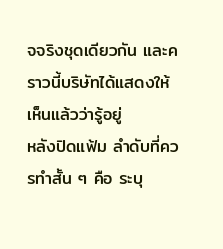จจริงชุดเดียวกัน และคราวนี้บริษัทได้แสดงให้เห็นแล้วว่ารู้อยู่
หลังปิดแฟ้ม ลำดับที่ควรทำสั้น ๆ คือ ระบุ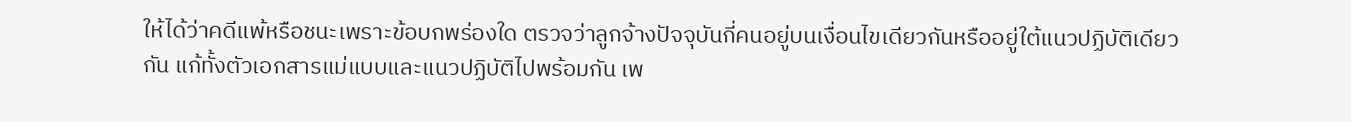ให้ได้ว่าคดีแพ้หรือชนะเพราะข้อบกพร่องใด ตรวจว่าลูกจ้างปัจจุบันกี่คนอยู่บนเงื่อนไขเดียวกันหรืออยู่ใต้แนวปฏิบัติเดียวกัน แก้ทั้งตัวเอกสารแม่แบบและแนวปฏิบัติไปพร้อมกัน เพ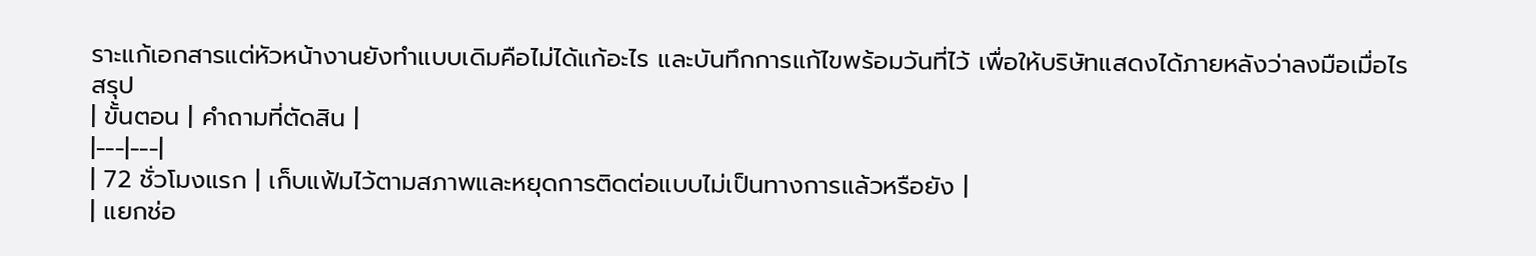ราะแก้เอกสารแต่หัวหน้างานยังทำแบบเดิมคือไม่ได้แก้อะไร และบันทึกการแก้ไขพร้อมวันที่ไว้ เพื่อให้บริษัทแสดงได้ภายหลังว่าลงมือเมื่อไร
สรุป
| ขั้นตอน | คำถามที่ตัดสิน |
|---|---|
| 72 ชั่วโมงแรก | เก็บแฟ้มไว้ตามสภาพและหยุดการติดต่อแบบไม่เป็นทางการแล้วหรือยัง |
| แยกช่อ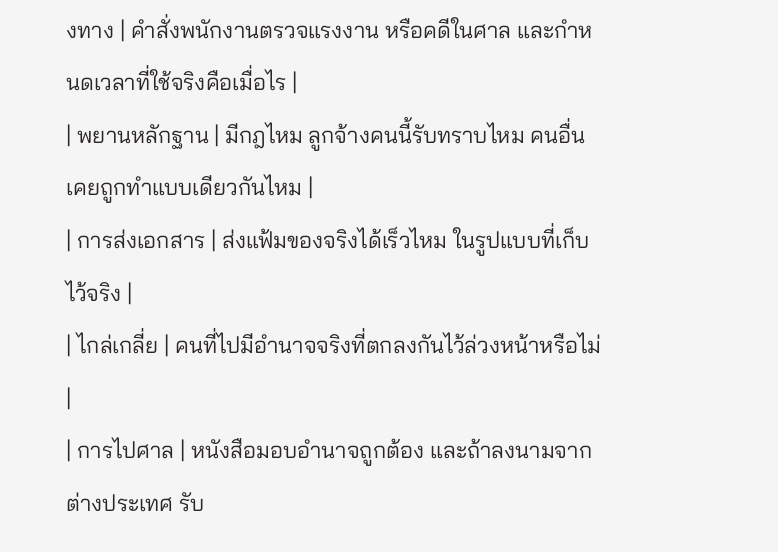งทาง | คำสั่งพนักงานตรวจแรงงาน หรือคดีในศาล และกำหนดเวลาที่ใช้จริงคือเมื่อไร |
| พยานหลักฐาน | มีกฎไหม ลูกจ้างคนนี้รับทราบไหม คนอื่นเคยถูกทำแบบเดียวกันไหม |
| การส่งเอกสาร | ส่งแฟ้มของจริงได้เร็วไหม ในรูปแบบที่เก็บไว้จริง |
| ไกล่เกลี่ย | คนที่ไปมีอำนาจจริงที่ตกลงกันไว้ล่วงหน้าหรือไม่ |
| การไปศาล | หนังสือมอบอำนาจถูกต้อง และถ้าลงนามจากต่างประเทศ รับ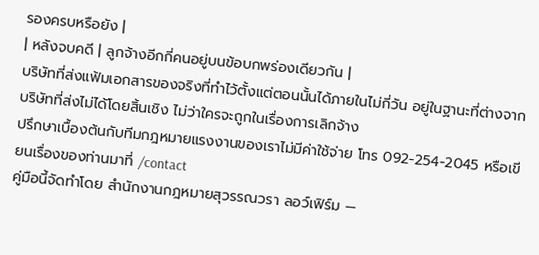รองครบหรือยัง |
| หลังจบคดี | ลูกจ้างอีกกี่คนอยู่บนข้อบกพร่องเดียวกัน |
บริษัทที่ส่งแฟ้มเอกสารของจริงที่ทำไว้ตั้งแต่ตอนนั้นได้ภายในไม่กี่วัน อยู่ในฐานะที่ต่างจากบริษัทที่ส่งไม่ได้โดยสิ้นเชิง ไม่ว่าใครจะถูกในเรื่องการเลิกจ้าง
ปรึกษาเบื้องต้นกับทีมกฎหมายแรงงานของเราไม่มีค่าใช้จ่าย โทร 092-254-2045 หรือเขียนเรื่องของท่านมาที่ /contact
คู่มือนี้จัดทำโดย สำนักงานกฎหมายสุวรรณวรา ลอว์เฟิร์ม —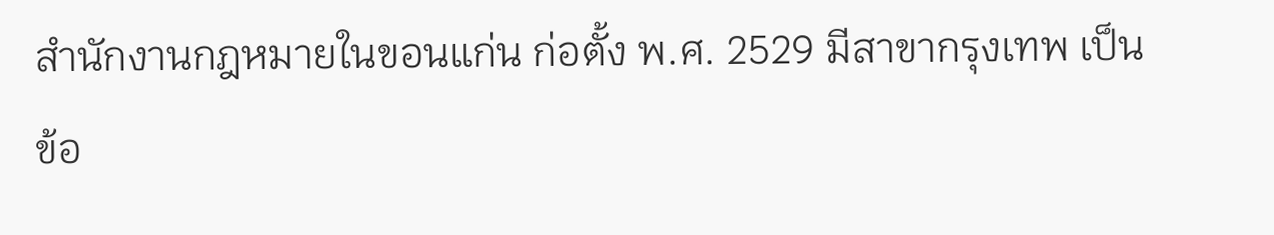สำนักงานกฎหมายในขอนแก่น ก่อตั้ง พ.ศ. 2529 มีสาขากรุงเทพ เป็นข้อ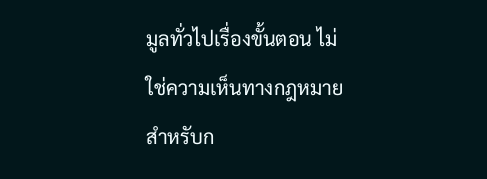มูลทั่วไปเรื่องขั้นตอน ไม่ใช่ความเห็นทางกฎหมายสำหรับก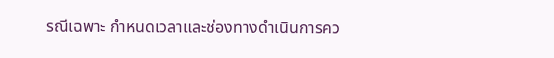รณีเฉพาะ กำหนดเวลาและช่องทางดำเนินการคว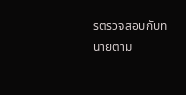รตรวจสอบกับทนายตาม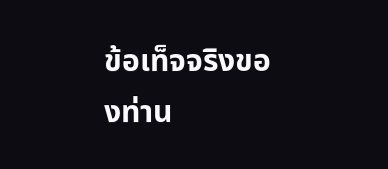ข้อเท็จจริงของท่าน